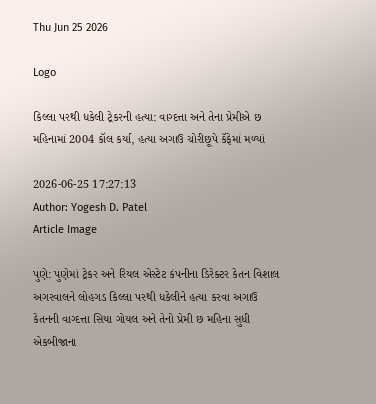Thu Jun 25 2026

Logo

કિલ્લા પરથી ધકેલી ટ્રેકરની હત્યા: વાગ્દત્તા અને તેના પ્રેમીએ છ મહિનામાં 2004 કૉલ કર્યા, હત્યા અગાઉ ચોરીછૂપે કૅફેમાં મળ્યાં

2026-06-25 17:27:13
Author: Yogesh D. Patel
Article Image

પુણે: પુણેમાં ટ્રેકર અને રિયલ એસ્ટેટ કંપનીના ડિરેક્ટર કેતન વિશાલ અગરવાલને લોહગડ કિલ્લા પરથી ધકેલીને હત્યા કરવા અગાઉ કેતનની વાગ્દત્તા સિયા ગોયલ અને તેનો પ્રેમી છ મહિના સુધી એકબીજાના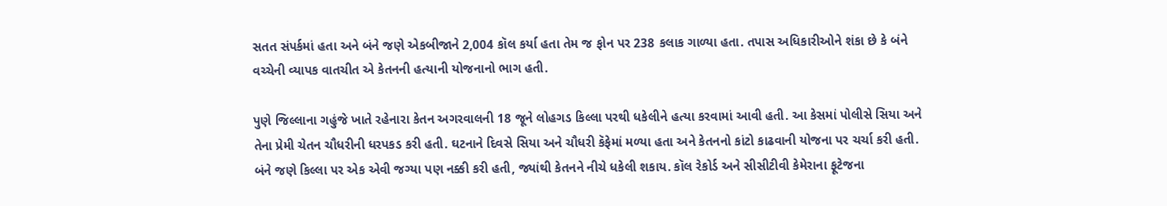સતત સંપર્કમાં હતા અને બંને જણે એકબીજાને 2,004 કૉલ કર્યા હતા તેમ જ ફોન પર 238 કલાક ગાળ્યા હતા. તપાસ અધિકારીઓને શંકા છે કે બંને વચ્ચેની વ્યાપક વાતચીત એ કેતનની હત્યાની યોજનાનો ભાગ હતી.

પુણે જિલ્લાના ગહુંજે ખાતે રહેનારા કેતન અગરવાલની 18 જૂને લોહગડ કિલ્લા પરથી ધકેલીને હત્યા કરવામાં આવી હતી. આ કેસમાં પોલીસે સિયા અને તેના પ્રેમી ચેતન ચૌધરીની ધરપકડ કરી હતી. ઘટનાને દિવસે સિયા અને ચૌધરી કૅફેમાં મળ્યા હતા અને કેતનનો કાંટો કાઢવાની યોજના પર ચર્ચા કરી હતી. બંને જણે કિલ્લા પર એક એવી જગ્યા પણ નક્કી કરી હતી, જ્યાંથી કેતનને નીચે ધકેલી શકાય. કૉલ રેકોર્ડ અને સીસીટીવી કેમેરાના ફૂટેજના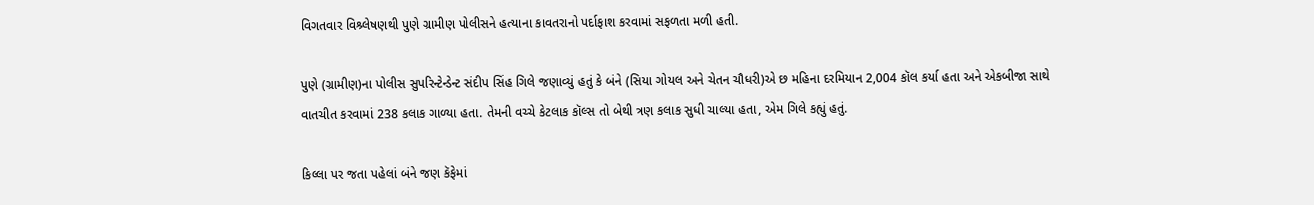વિગતવાર વિશ્ર્લેષણથી પુણે ગ્રામીણ પોલીસને હત્યાના કાવતરાનો પર્દાફાશ કરવામાં સફળતા મળી હતી.

પુણે (ગ્રામીણ)ના પોલીસ સુપરિન્ટેન્ડેન્ટ સંદીપ સિંહ ગિલે જણાવ્યું હતું કે બંને (સિયા ગોયલ અને ચેતન ચૌધરી)એ છ મહિના દરમિયાન 2,004 કૉલ કર્યા હતા અને એકબીજા સાથે વાતચીત કરવામાં 238 કલાક ગાળ્યા હતા. તેમની વચ્ચે કેટલાક કૉલ્સ તો બેથી ત્રણ કલાક સુધી ચાલ્યા હતા, એમ ગિલે કહ્યું હતું.

કિલ્લા પર જતા પહેલાં બંને જણ કૅફેમાં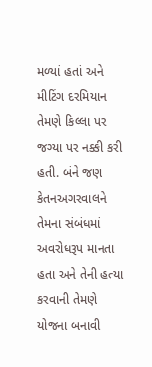મળ્યાં હતાં અને મીટિંગ દરમિયાન તેમણે કિલ્લા પર જગ્યા પર નક્કી કરી હતી. બંને જણ કેતનઅગરવાલને તેમના સંબંધમાં અવરોધરૂપ માનતા હતા અને તેની હત્યા કરવાની તેમણે યોજના બનાવી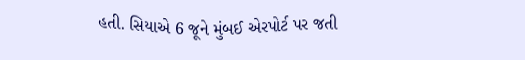હતી. સિયાએ 6 જૂને મુંબઈ એરપોર્ટ પર જતી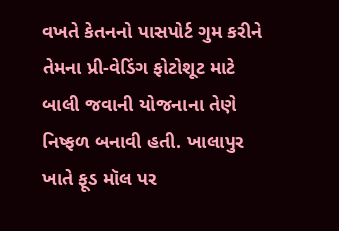વખતે કેતનનો પાસપોર્ટ ગુમ કરીને તેમના પ્રી-વેડિંગ ફોટોશૂટ માટે બાલી જવાની યોજનાના તેણે નિષ્ફળ બનાવી હતી. ખાલાપુર ખાતે ફૂડ મૉલ પર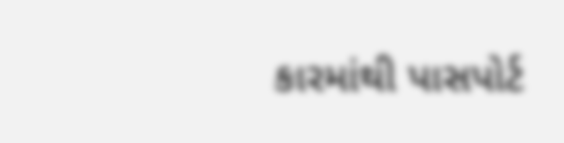કારમાંથી પાસપોર્ટ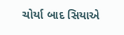ચોર્યા બાદ સિયાએ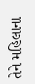તેને મહિલાના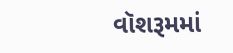વૉશરૂમમાં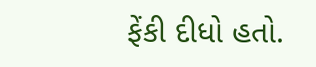ફેંકી દીધો હતો.